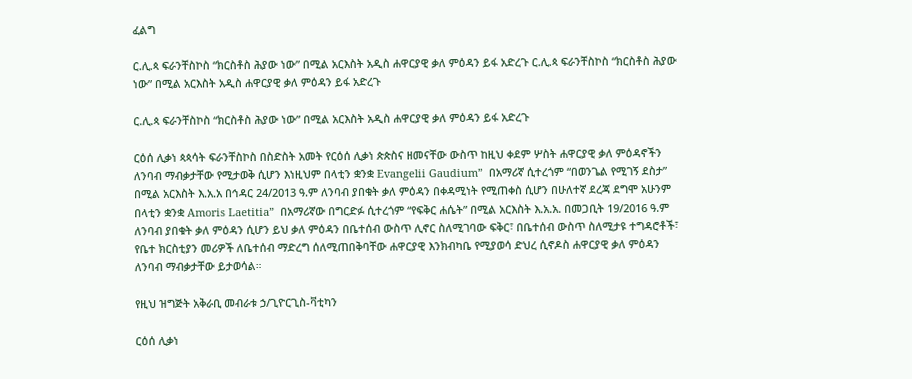ፈልግ

ር.ሊ.ጳ ፍራንቸስኮስ “ክርስቶስ ሕያው ነው” በሚል አርእስት አዲስ ሐዋርያዊ ቃለ ምዕዳን ይፋ አድረጉ ር.ሊ.ጳ ፍራንቸስኮስ “ክርስቶስ ሕያው ነው” በሚል አርእስት አዲስ ሐዋርያዊ ቃለ ምዕዳን ይፋ አድረጉ

ር.ሊ.ጳ ፍራንቸስኮስ “ክርስቶስ ሕያው ነው” በሚል አርእስት አዲስ ሐዋርያዊ ቃለ ምዕዳን ይፋ አድረጉ

ርዕሰ ሊቃነ ጳጳሳት ፍራንቸስኮስ በስድስት አመት የርዕሰ ሊቃነ ጵጵስና ዘመናቸው ውስጥ ከዚህ ቀደም ሦስት ሐዋርያዊ ቃለ ምዕዳኖችን ለንባብ ማብቃታቸው የሚታወቅ ሲሆን እነዚህም በላቲን ቋንቋ Evangelii Gaudium”  በአማሪኛ ሲተረጎም “በወንጌል የሚገኝ ደስታ”  በሚል አርእስት እ.አ.አ በኅዳር 24/2013 ዓ.ም ለንባብ ያበቁት ቃለ ምዕዳን በቀዳሚነት የሚጠቀስ ሲሆን በሁለተኛ ደረጃ ደግሞ አሁንም በላቲን ቋንቋ Amoris Laetitia”  በአማሪኛው በግርድፉ ሲተረጎም “የፍቅር ሐሴት” በሚል አርእስት እ.አ.አ. በመጋቢት 19/2016 ዓ.ም ለንባብ ያበቁት ቃለ ምዕዳን ሲሆን ይህ ቃለ ምዕዳን በቤተሰብ ውስጥ ሊኖር ስለሚገባው ፍቅር፣ በቤተሰብ ውስጥ ስለሚታዩ ተግዳሮቶች፣ የቤተ ክርስቲያን መሪዎች ለቤተሰብ ማድረግ ሰለሚጠበቅባቸው ሐዋርያዊ እንክብካቤ የሚያወሳ ድህረ ሲኖዶስ ሐዋርያዊ ቃለ ምዕዳን ለንባብ ማብቃታቸው ይታወሳል።

የዚህ ዝግጅት አቅራቢ መብራቱ ኃ/ጊዮርጊስ-ቫቲካን

ርዕሰ ሊቃነ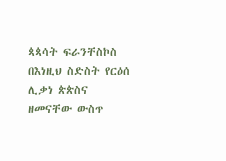ጳጳሳት ፍራንቸስኮስ በእነዚህ ስድስት የርዕሰ ሊቃነ ጵጵስና ዘመናቸው ውስጥ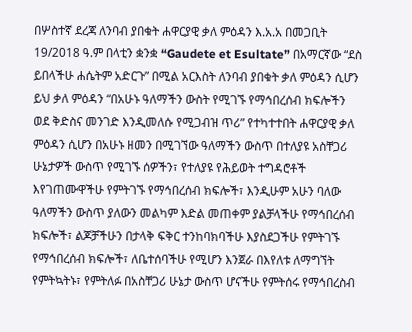በሦስተኛ ደረጃ ለንባብ ያበቁት ሐዋርያዊ ቃለ ምዕዳን እ.አ.አ በመጋቢት 19/2018 ዓ.ም በላቲን ቋንቋ “Gaudete et Esultate” በአማርኛው “ደስ ይበላችሁ ሐሴትም አድርጉ” በሚል አርእስት ለንባብ ያበቁት ቃለ ምዕዳን ሲሆን ይህ ቃለ ምዕዳን “በአሁኑ ዓለማችን ውስት የሚገኙ የማኅበረሰብ ክፍሎችን ወደ ቅድስና መንገድ እንዲመለሱ የሚጋብዝ ጥሪ” የተካተተበት ሐዋርያዊ ቃለ ምዕዳን ሲሆን በአሁኑ ዘመን በሚገኘው ዓለማችን ውስጥ በተለያዩ አስቸጋሪ ሁኔታዎች ውስጥ የሚገኙ ሰዎችን፣ የተለያዩ የሕይወት ተግዳሮቶች እየገጠሙዋችሁ የምትገኙ የማኅበረሰብ ክፍሎች፣ እንዲሁም አሁን ባለው ዓለማችን ውስጥ ያለውን መልካም እድል መጠቀም ያልቻላችሁ የማኅበረሰብ ክፍሎች፣ ልጆቻችሁን በታላቅ ፍቅር ተንከባክባችሁ እያስደጋችሁ የምትገኙ የማኅበረሰብ ክፍሎች፣ ለቤተሰባችሁ የሚሆን እንጀራ በእየለቱ ለማግኘት የምትኳትኑ፣ የምትለፉ በአስቸጋሪ ሁኔታ ውስጥ ሆናችሁ የምትሰሩ የማኅበረስብ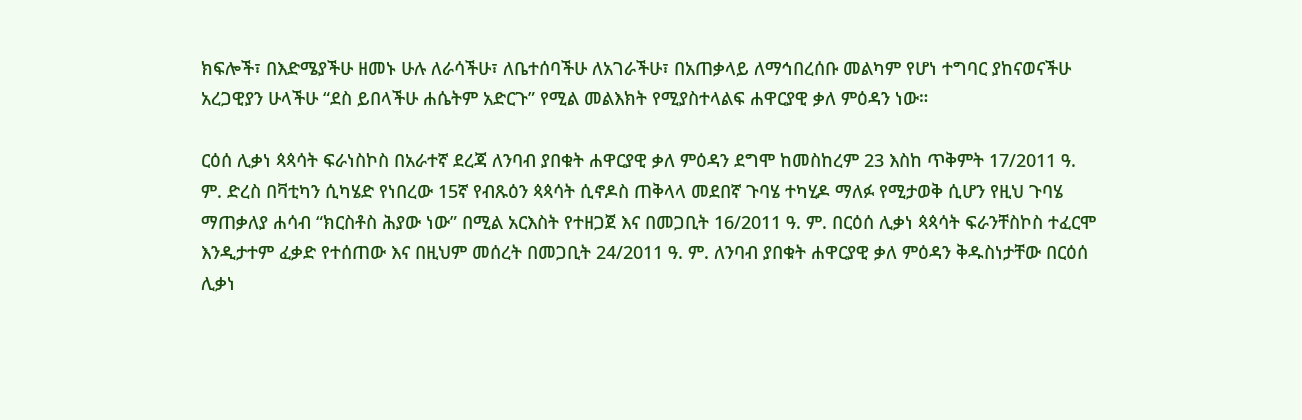ክፍሎች፣ በእድሜያችሁ ዘመኑ ሁሉ ለራሳችሁ፣ ለቤተሰባችሁ ለአገራችሁ፣ በአጠቃላይ ለማኅበረሰቡ መልካም የሆነ ተግባር ያከናወናችሁ አረጋዊያን ሁላችሁ “ደስ ይበላችሁ ሐሴትም አድርጉ” የሚል መልእክት የሚያስተላልፍ ሐዋርያዊ ቃለ ምዕዳን ነው።

ርዕሰ ሊቃነ ጳጳሳት ፍራነስኮስ በአራተኛ ደረጃ ለንባብ ያበቁት ሐዋርያዊ ቃለ ምዕዳን ደግሞ ከመስከረም 23 እስከ ጥቅምት 17/2011 ዓ. ም. ድረስ በቫቲካን ሲካሄድ የነበረው 15ኛ የብጹዕን ጳጳሳት ሲኖዶስ ጠቅላላ መደበኛ ጉባሄ ተካሂዶ ማለፉ የሚታወቅ ሲሆን የዚህ ጉባሄ ማጠቃለያ ሐሳብ “ክርስቶስ ሕያው ነው” በሚል አርእስት የተዘጋጀ እና በመጋቢት 16/2011 ዓ. ም. በርዕሰ ሊቃነ ጳጳሳት ፍራንቸስኮስ ተፈርሞ እንዲታተም ፈቃድ የተሰጠው እና በዚህም መሰረት በመጋቢት 24/2011 ዓ. ም. ለንባብ ያበቁት ሐዋርያዊ ቃለ ምዕዳን ቅዱስነታቸው በርዕሰ ሊቃነ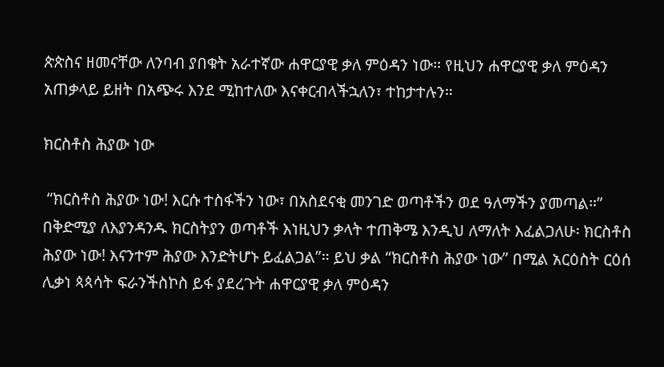ጵጵስና ዘመናቸው ለንባብ ያበቁት አራተኛው ሐዋርያዊ ቃለ ምዕዳን ነው። የዚህን ሐዋርያዊ ቃለ ምዕዳን አጠቃላይ ይዘት በአጭሩ እንደ ሚከተለው እናቀርብላችኋለን፣ ተከታተሉን።

ክርስቶስ ሕያው ነው

 “ክርስቶስ ሕያው ነው! እርሱ ተስፋችን ነው፣ በአስደናቂ መንገድ ወጣቶችን ወደ ዓለማችን ያመጣል።” በቅድሚያ ለእያንዳንዱ ክርስትያን ወጣቶች እነዚህን ቃላት ተጠቅሜ እንዲህ ለማለት እፈልጋለሁ፡ ክርስቶስ ሕያው ነው! እናንተም ሕያው እንድትሆኑ ይፈልጋል”። ይህ ቃል “ክርስቶስ ሕያው ነው” በሚል አርዕስት ርዕሰ ሊቃነ ጳጳሳት ፍራንችስኮስ ይፋ ያደረጉት ሐዋርያዊ ቃለ ምዕዳን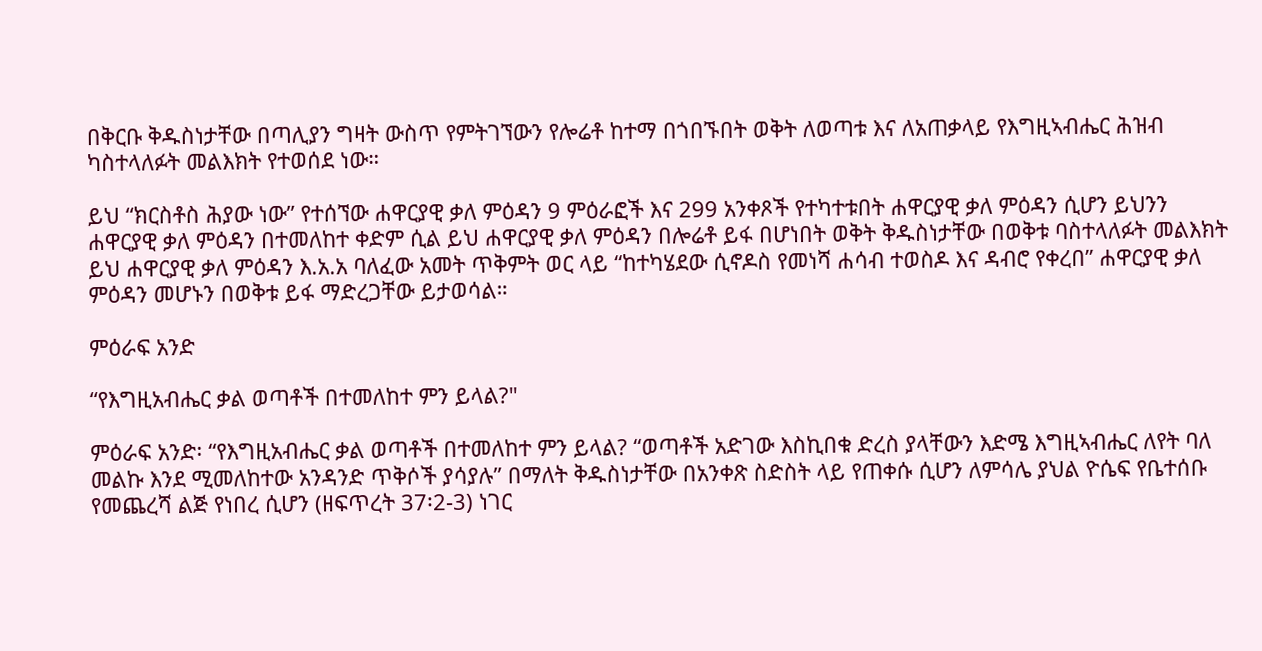በቅርቡ ቅዱስነታቸው በጣሊያን ግዛት ውስጥ የምትገኘውን የሎሬቶ ከተማ በጎበኙበት ወቅት ለወጣቱ እና ለአጠቃላይ የእግዚኣብሔር ሕዝብ ካስተላለፉት መልእክት የተወሰደ ነው።

ይህ “ክርስቶስ ሕያው ነው” የተሰኘው ሐዋርያዊ ቃለ ምዕዳን 9 ምዕራፎች እና 299 አንቀጾች የተካተቱበት ሐዋርያዊ ቃለ ምዕዳን ሲሆን ይህንን ሐዋርያዊ ቃለ ምዕዳን በተመለከተ ቀድም ሲል ይህ ሐዋርያዊ ቃለ ምዕዳን በሎሬቶ ይፋ በሆነበት ወቅት ቅዱስነታቸው በወቅቱ ባስተላለፉት መልእክት ይህ ሐዋርያዊ ቃለ ምዕዳን እ.አ.አ ባለፈው አመት ጥቅምት ወር ላይ “ከተካሄደው ሲኖዶስ የመነሻ ሐሳብ ተወስዶ እና ዳብሮ የቀረበ” ሐዋርያዊ ቃለ ምዕዳን መሆኑን በወቅቱ ይፋ ማድረጋቸው ይታወሳል።

ምዕራፍ አንድ

“የእግዚአብሔር ቃል ወጣቶች በተመለከተ ምን ይላል?"

ምዕራፍ አንድ፡ “የእግዚአብሔር ቃል ወጣቶች በተመለከተ ምን ይላል? “ወጣቶች አድገው እስኪበቁ ድረስ ያላቸውን እድሜ እግዚኣብሔር ለየት ባለ መልኩ እንደ ሚመለከተው አንዳንድ ጥቅሶች ያሳያሉ” በማለት ቅዱስነታቸው በአንቀጽ ስድስት ላይ የጠቀሱ ሲሆን ለምሳሌ ያህል ዮሴፍ የቤተሰቡ የመጨረሻ ልጅ የነበረ ሲሆን (ዘፍጥረት 37፡2-3) ነገር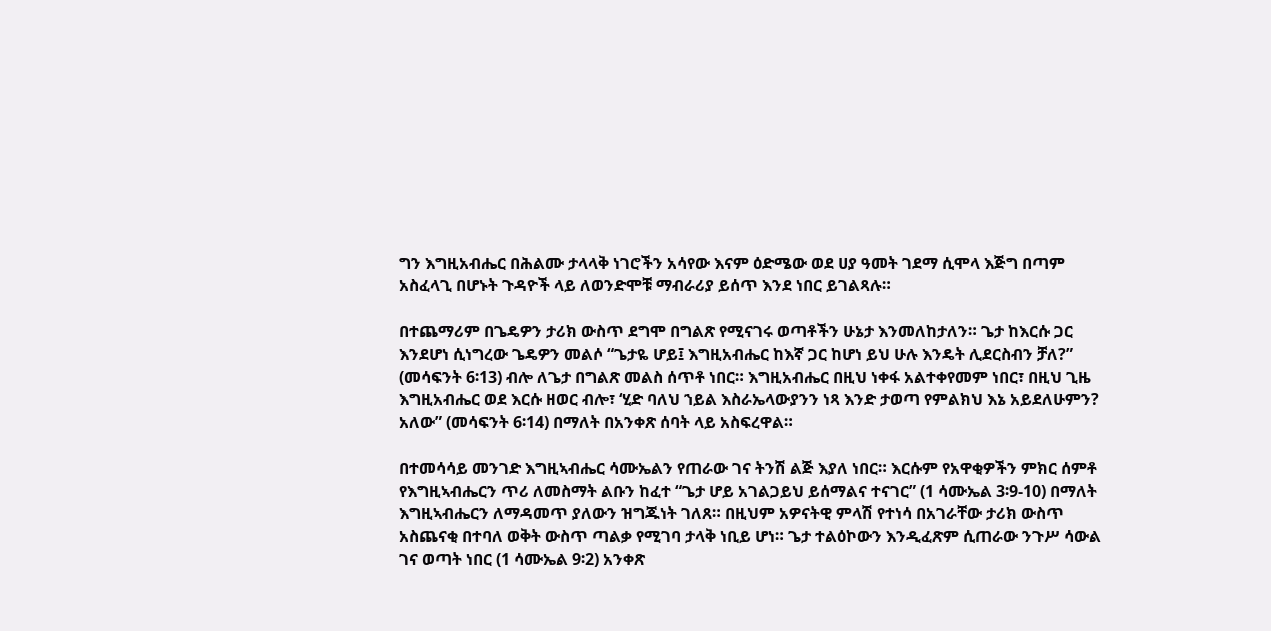ግን እግዚአብሔር በሕልሙ ታላላቅ ነገሮችን አሳየው እናም ዕድሜው ወደ ሀያ ዓመት ገደማ ሲሞላ እጅግ በጣም አስፈላጊ በሆኑት ጉዳዮች ላይ ለወንድሞቹ ማብራሪያ ይሰጥ እንደ ነበር ይገልጻሉ።

በተጨማሪም በጌዴዎን ታሪክ ውስጥ ደግሞ በግልጽ የሚናገሩ ወጣቶችን ሁኔታ እንመለከታለን። ጌታ ከእርሱ ጋር እንደሆነ ሲነግረው ጌዴዎን መልሶ “ጌታዬ ሆይ፤ እግዚአብሔር ከእኛ ጋር ከሆነ ይህ ሁሉ እንዴት ሊደርስብን ቻለ?” (መሳፍንት 6፡13) ብሎ ለጌታ በግልጽ መልስ ሰጥቶ ነበር። እግዚአብሔር በዚህ ነቀፋ አልተቀየመም ነበር፣ በዚህ ጊዜ እግዚአብሔር ወደ እርሱ ዘወር ብሎ፣ ‘ሂድ ባለህ ኀይል እስራኤላውያንን ነጻ እንድ ታወጣ የምልክህ እኔ አይደለሁምን? አለው” (መሳፍንት 6፡14) በማለት በአንቀጽ ሰባት ላይ አስፍረዋል።

በተመሳሳይ መንገድ እግዚኣብሔር ሳሙኤልን የጠራው ገና ትንሽ ልጅ እያለ ነበር። እርሱም የአዋቂዎችን ምክር ሰምቶ የእግዚኣብሔርን ጥሪ ለመስማት ልቡን ከፈተ “ጌታ ሆይ አገልጋይህ ይሰማልና ተናገር” (1 ሳሙኤል 3፡9-10) በማለት እግዚኣብሔርን ለማዳመጥ ያለውን ዝግጁነት ገለጸ። በዚህም አዎናትዊ ምላሽ የተነሳ በአገራቸው ታሪክ ውስጥ አስጨናቂ በተባለ ወቅት ውስጥ ጣልቃ የሚገባ ታላቅ ነቢይ ሆነ። ጌታ ተልዕኮውን እንዲፈጽም ሲጠራው ንጉሥ ሳውል ገና ወጣት ነበር (1 ሳሙኤል 9፡2) አንቀጽ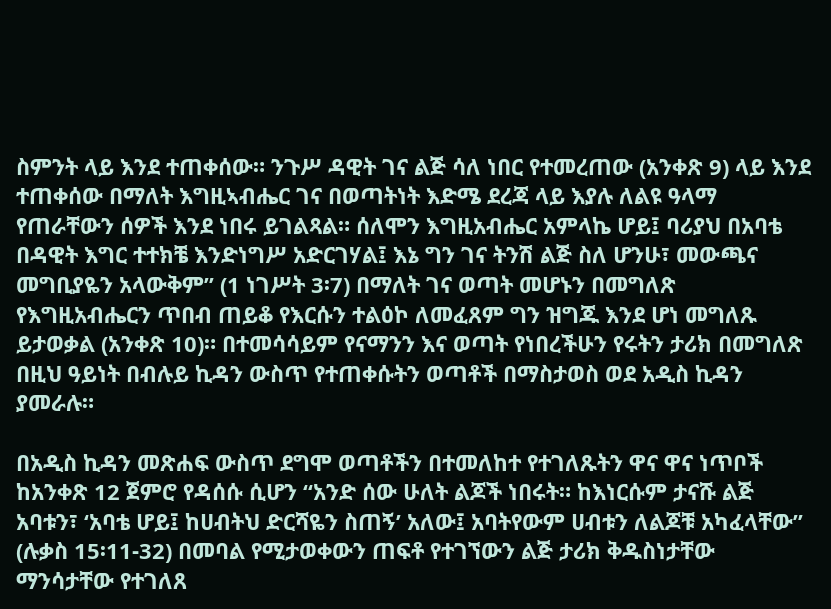ስምንት ላይ እንደ ተጠቀሰው። ንጉሥ ዳዊት ገና ልጅ ሳለ ነበር የተመረጠው (አንቀጽ 9) ላይ እንደ ተጠቀሰው በማለት እግዚኣብሔር ገና በወጣትነት እድሜ ደረጃ ላይ እያሉ ለልዩ ዓላማ የጠራቸውን ሰዎች እንደ ነበሩ ይገልጻል። ሰለሞን እግዚአብሔር አምላኬ ሆይ፤ ባሪያህ በአባቴ በዳዊት እግር ተተክቼ እንድነግሥ አድርገሃል፤ እኔ ግን ገና ትንሽ ልጅ ስለ ሆንሁ፣ መውጫና መግቢያዬን አላውቅም” (1 ነገሥት 3፡7) በማለት ገና ወጣት መሆኑን በመግለጽ የእግዚአብሔርን ጥበብ ጠይቆ የእርሱን ተልዕኮ ለመፈጸም ግን ዝግጁ እንደ ሆነ መግለጹ ይታወቃል (አንቀጽ 10)። በተመሳሳይም የናማንን እና ወጣት የነበረችሁን የሩትን ታሪክ በመግለጽ በዚህ ዓይነት በብሉይ ኪዳን ውስጥ የተጠቀሱትን ወጣቶች በማስታወስ ወደ አዲስ ኪዳን ያመራሉ።

በአዲስ ኪዳን መጽሐፍ ውስጥ ደግሞ ወጣቶችን በተመለከተ የተገለጹትን ዋና ዋና ነጥቦች ከአንቀጽ 12 ጀምሮ የዳሰሱ ሲሆን “አንድ ሰው ሁለት ልጆች ነበሩት። ከእነርሱም ታናሹ ልጅ አባቱን፣ ‘አባቴ ሆይ፤ ከሀብትህ ድርሻዬን ስጠኝ’ አለው፤ አባትየውም ሀብቱን ለልጆቹ አካፈላቸው” (ሉቃስ 15፡11-32) በመባል የሚታወቀውን ጠፍቶ የተገኘውን ልጅ ታሪክ ቅዱስነታቸው ማንሳታቸው የተገለጸ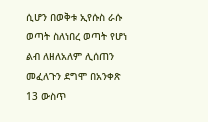ሲሆን በወቅቱ ኢየሱስ ራሱ ወጣት ስለነበረ ወጣት የሆነ ልብ ለዘለአለም ሊሰጠን መፈለጉን ደግሞ በአንቀጽ 13 ውስጥ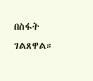በስፋት ገልጸዋል።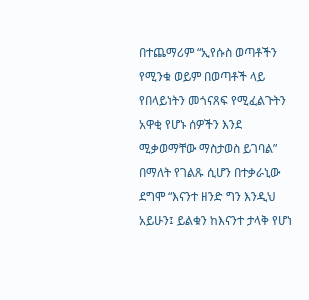በተጨማሪም “ኢየሱስ ወጣቶችን የሚንቁ ወይም በወጣቶች ላይ የበላይነትን መጎናጸፍ የሚፈልጉትን አዋቂ የሆኑ ሰዎችን እንደ ሚቃወማቸው ማስታወስ ይገባል” በማለት የገልጹ ሲሆን በተቃራኒው ደግሞ “እናንተ ዘንድ ግን እንዲህ አይሁን፤ ይልቁን ከእናንተ ታላቅ የሆነ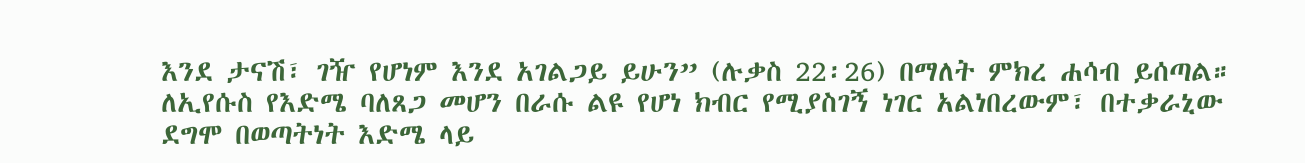እንደ ታናሽ፣ ገዥ የሆነም እንደ አገልጋይ ይሁን” (ሉቃስ 22፡26) በማለት ምክረ ሐሳብ ይሰጣል። ለኢየሱስ የእድሜ ባለጸጋ መሆን በራሱ ልዩ የሆነ ክብር የሚያስገኝ ነገር አልነበረውም፣ በተቃራኒው ደግሞ በወጣትነት እድሜ ላይ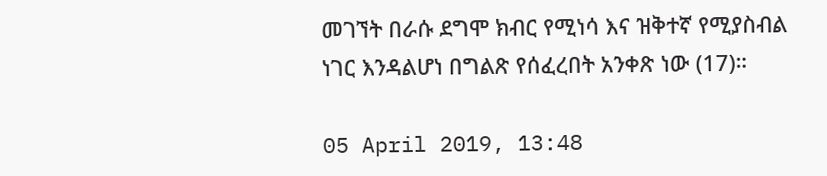መገኘት በራሱ ደግሞ ክብር የሚነሳ እና ዝቅተኛ የሚያስብል ነገር እንዳልሆነ በግልጽ የሰፈረበት አንቀጽ ነው (17)።

05 April 2019, 13:48